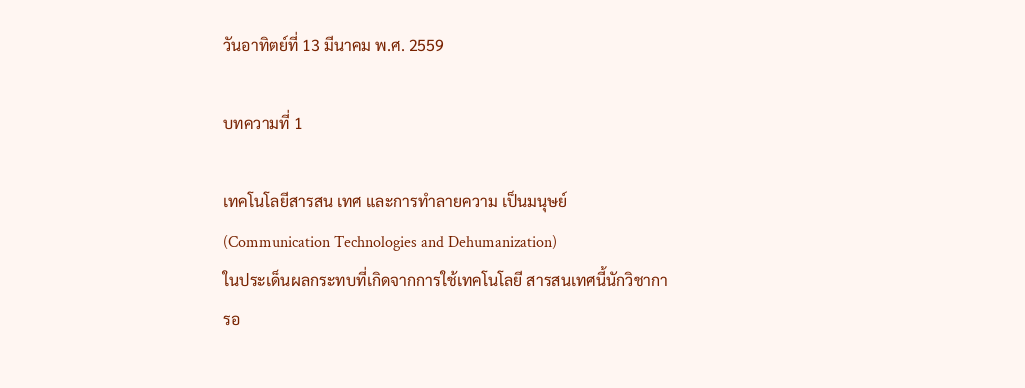วันอาทิตย์ที่ 13 มีนาคม พ.ศ. 2559

บทความที่ 1

เทคโนโลยีสารสน เทศ และการทำลายความ เป็นมนุษย์ (Communication Technologies and Dehumanization)
ในประเด็นผลกระทบที่เกิดจากการใช้เทคโนโลยี สารสนเทศนี้นักวิชาการอ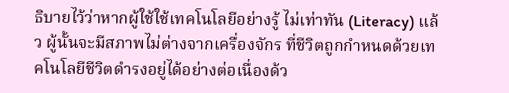ธิบายไว้ว่าหากผู้ใช้ใช้เทคโนโลยีอย่างรู้ ไม่เท่าทัน (Literacy) แล้ว ผู้นั้นจะมีสภาพไม่ต่างจากเครื่องจักร ที่ชีวิตถูกกำหนดด้วยเทคโนโลยีชีวิตดำรงอยู่ได้อย่างต่อเนื่องด้ว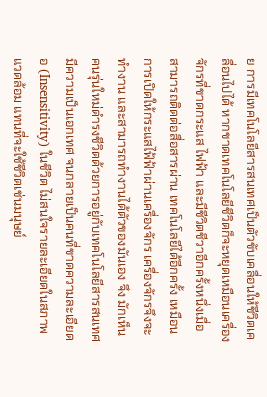ย การมีเทคโนโลยีสารสนเทศเป็นตัวขับเคลื่อนให้ชีวิตเคลื่อนไปได้ หากขาดเทคโนโลยีชีวิตก็จะหยุดเหมือนเครื่องจักรที่ขาดกระแส ไฟฟ้า และมีชีวิตชีวาอีกครั้งหนึ่งเมื่อสามารถติดต่อสื่อสารผ่าน เทคโนโลยีได้อีกครั้ง เหมือนการเปิดให้กระแสไฟ้ฟ้าผ่านเครื่องจักร เครื่องจักรจึงจะทำงาน และสามารถทำงานได้ตัวของมันเอง จึง มักเห็นคนรุ่นใหม่ดำรงชีวิตด้วยการอยู่กับเทคโนโลยีสารสนเทศ มีความเป็นเอกเทศ จนกลายเป็นคนที่ขาดความละเอียดอ (Insensitivity) ในชีวิต ไม่สนใจรายละเอียดในสภาพแวดล้อม แทนที่จะใช้ชีวิตเช่นมนุษย์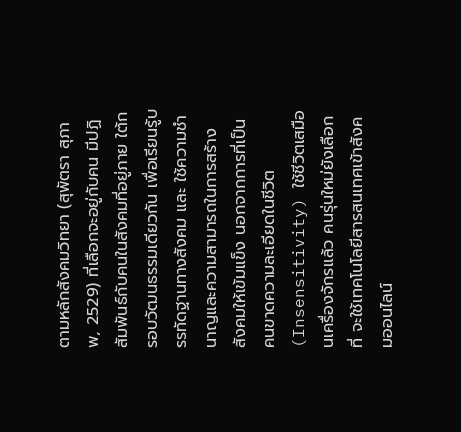ตามหลักสังคมวิทยา (สุพัตรา สุภาพ, 2529) ที่เลือกจะอยู่กับคน มีปฏิสัมพันธ์กับคนในสังคมที่อยู่ภาย ใต้กรอบวัฒนธรรมเดียวกัน เพื่อเรียนรู้บรรทัดฐานทางสังคม และ ใช้ความชำนาญและความสามารถในการสร้างสังคมให้เข้มแข็ง นอกจากการที่เป็นคนขาดความละเอียดในชีวิต (Insensitivity) ใช้ชีวิตเสมือนเครื่องจักรแล้ว คนรุ่นใหม่ยังเลือกที่ จะใช้เทคโนโลยีสารสนเทศเข้าสังคมออนไลน์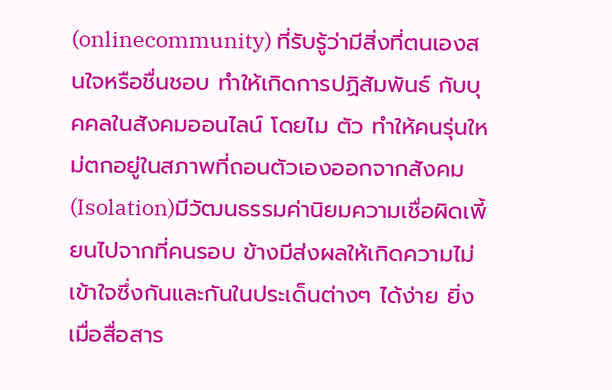(onlinecommunity) ที่รับรู้ว่ามีสิ่งที่ตนเองสนใจหรือชื่นชอบ ทำให้เกิดการปฏิสัมพันธ์ กับบุคคลในสังคมออนไลน์ โดยไม ตัว ทำให้คนรุ่นใหม่ตกอยู่ในสภาพที่ถอนตัวเองออกจากสังคม (Isolation)มีวัฒนธรรมค่านิยมความเชื่อผิดเพี้ยนไปจากที่คนรอบ ข้างมีส่งผลให้เกิดความไม่เข้าใจซึ่งกันและกันในประเด็นต่างๆ ได้ง่าย ยิ่งเมื่อสื่อสาร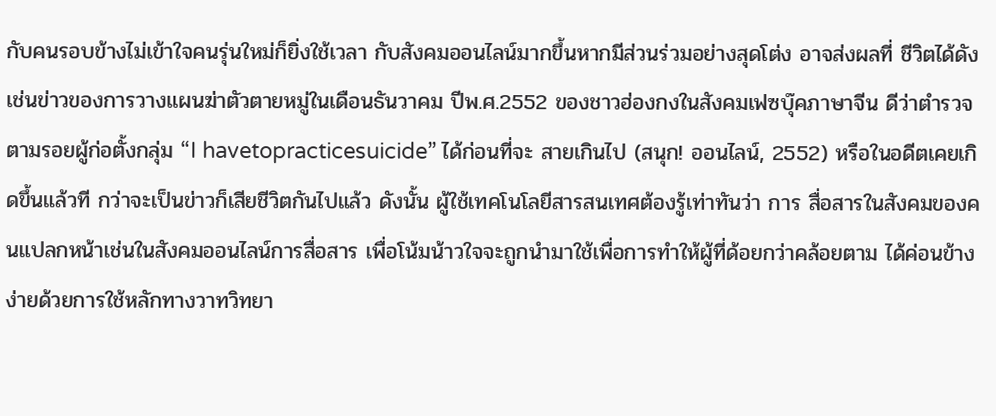กับคนรอบข้างไม่เข้าใจคนรุ่นใหม่ก็ยิ่งใช้เวลา กับสังคมออนไลน์มากขึ้นหากมีส่วนร่วมอย่างสุดโต่ง อาจส่งผลที่ ชีวิตได้ดังเช่นข่าวของการวางแผนฆ่าตัวตายหมู่ในเดือนธันวาคม ปีพ.ศ.2552 ของชาวฮ่องกงในสังคมเฟซบุ๊คภาษาจีน ดีว่าตำรวจ ตามรอยผู้ก่อตั้งกลุ่ม “I havetopracticesuicide” ได้ก่อนที่จะ สายเกินไป (สนุก! ออนไลน์, 2552) หรือในอดีตเคยเกิดขึ้นแล้วที กว่าจะเป็นข่าวก็เสียชีวิตกันไปแล้ว ดังนั้น ผู้ใช้เทคโนโลยีสารสนเทศต้องรู้เท่าทันว่า การ สื่อสารในสังคมของคนแปลกหน้าเช่นในสังคมออนไลน์การสื่อสาร เพื่อโน้มน้าวใจจะถูกนำมาใช้เพื่อการทำให้ผู้ที่ด้อยกว่าคล้อยตาม ได้ค่อนข้างง่ายด้วยการใช้หลักทางวาทวิทยา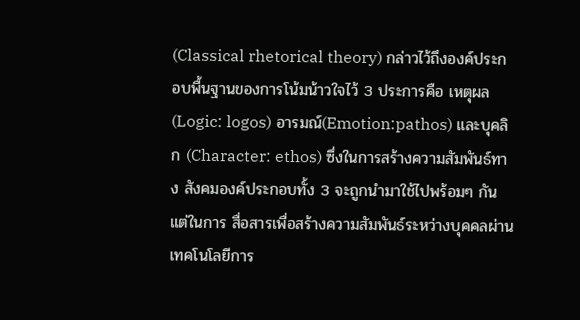(Classical rhetorical theory) กล่าวไว้ถึงองค์ประกอบพื้นฐานของการโน้มน้าวใจไว้ 3 ประการคือ เหตุผล(Logic: logos) อารมณ์(Emotion:pathos) และบุคลิก (Character: ethos) ซึ่งในการสร้างความสัมพันธ์ทาง สังคมองค์ประกอบทั้ง 3 จะถูกนำมาใช้ไปพร้อมๆ กัน แต่ในการ สื่อสารเพื่อสร้างความสัมพันธ์ระหว่างบุคคลผ่านเทคโนโลยีการ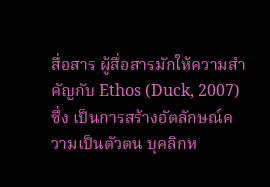สื่อสาร ผู้สื่อสารมักให้ความสำคัญกับ Ethos (Duck, 2007) ซึ่ง เป็นการสร้างอัตลักษณ์ความเป็นตัวตน บุคลิกห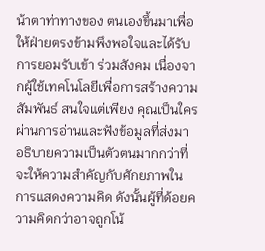น้าตาท่าทางของ ตนเองขึ้นมาเพื่อให้ฝ่ายตรงข้ามพึงพอใจและได้รับการยอมรับเข้า ร่วมสังคม เนื่องจากผู้ใช้เทคโนโลยีเพื่อการสร้างความสัมพันธ์ สนใจแต่เพียง คุณเป็นใครผ่านการอ่านและฟังข้อมูลที่ส่งมา อธิบายความเป็นตัวตนมากกว่าที่จะให้ความสำคัญกับศักยภาพใน การแสดงความคิด ดังนั้นผู้ที่ด้อยความคิดกว่าอาจถูกโน้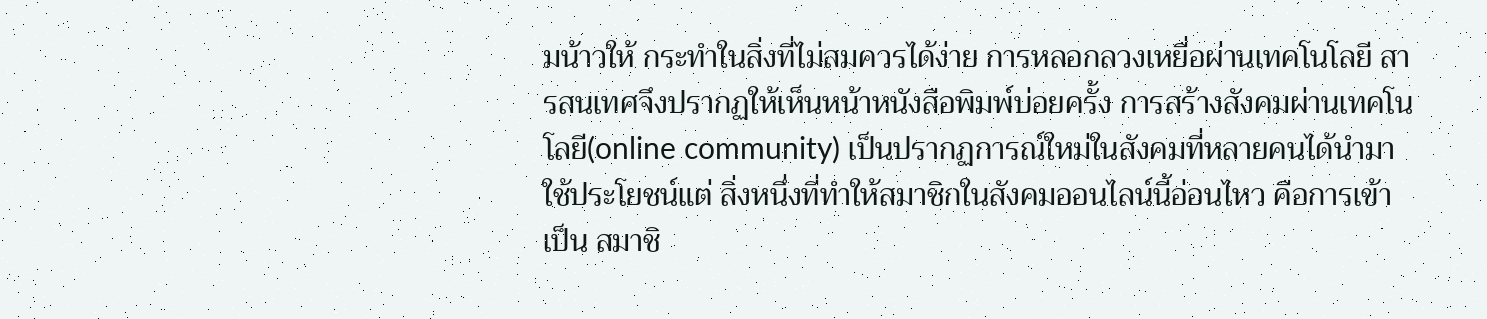มน้าวให้ กระทำในสิ่งที่ไม่สมควรได้ง่าย การหลอกลวงเหยื่อผ่านเทคโนโลยี สารสนเทศจึงปรากฏให้เห็นหน้าหนังสือพิมพ์บ่อยครั้ง การสร้างสังคมผ่านเทคโนโลยี(online community) เป็นปรากฏการณ์ใหม่ในสังคมที่หลายคนได้นำมาใช้ประโยชน์แต่ สิ่งหนึ่งที่ทำให้สมาชิกในสังคมออนไลน์นี้อ่อนไหว คือการเข้าเป็น สมาชิ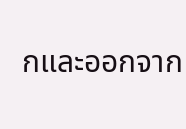กและออกจาก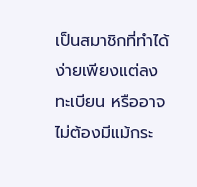เป็นสมาชิกที่ทำได้ง่ายเพียงแต่ลงทะเบียน หรืออาจไม่ต้องมีแม้กระ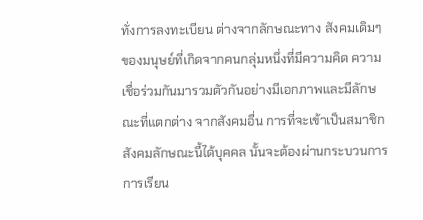ทั่งการลงทะเบียน ต่างจากลักษณะทาง สังคมเดิมๆ ของมนุษย์ที่เกิดจากคนกลุ่มหนึ่งที่มีความคิด ความ เชื่อร่วมกันมารวมตัวกันอย่างมีเอกภาพและมีลักษณะที่แตกต่าง จากสังคมอื่น การที่จะเข้าเป็นสมาชิกสังคมลักษณะนี้ได้บุคคล นั้นจะต้องผ่านกระบวนการการเรียน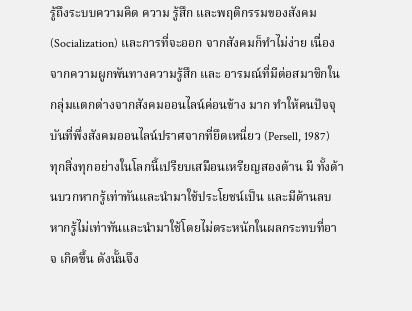รู้ถึงระบบความคิด ความ รู้สึก และพฤติกรรมของสังคม (Socialization) และการที่จะออก จากสังคมก็ทำไม่ง่าย เนื่องจากความผูกพันทางความรู้สึก และ อารมณ์ที่มีต่อสมาชิกในกลุ่มแตกต่างจากสังคมออนไลน์ค่อนข้าง มาก ทำให้คนปัจจุบันที่พึ่งสังคมออนไลน์ปราศจากที่ยึดเหนี่ยว (Persell, 1987) ทุกสิ่งทุกอย่างในโลกนี้เปรียบเสมือนเหรียญสองด้าน มี ทั้งด้านบวกหากรู้เท่าทันและนำมาใช้ประโยชน์เป็น และมีด้านลบ หากรู้ไม่เท่าทันและนำมาใช้โดยไม่ตระหนักในผลกระทบที่อาจ เกิดขึ้น ดังนั้นจึง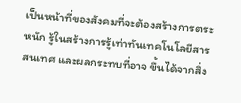เป็นหน้าที่ของสังคมที่จะต้องสร้างการตระหนัก รู้ในสร้างการรู้เท่าทันเทคโนโลยีสารสนเทศ และผลกระทบที่อาจ ขึ้นได้จากสิ่ง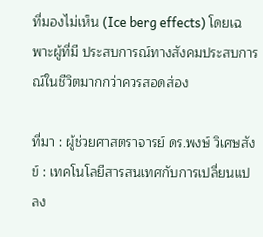ที่มองไม่เห็น (Ice berg effects) โดยเฉพาะผู้ที่มี ประสบการณ์ทางสังคมประสบการณ์ในชีวิตมากกว่าควรสอดส่อง

ที่มา : ผู้ช่วยศาสตราจารย์ ดร.พงษ์ วิเศษสังข์ : เทคโนโลยีสารสนเทศกับการเปลี่ยนแปลง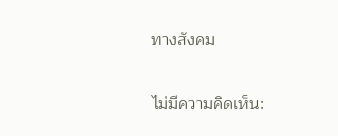ทางสังคม

ไม่มีความคิดเห็น: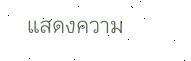แสดงความ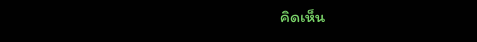คิดเห็น